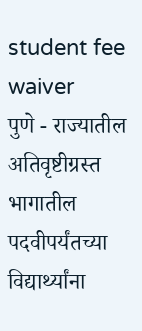student fee waiver
पुणे - राज्यातील अतिवृष्टीग्रस्त भागातील पदवीपर्यंतच्या विद्यार्थ्यांना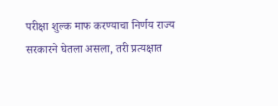परीक्षा शुल्क माफ करण्याचा निर्णय राज्य सरकारने घेतला असला, तरी प्रत्यक्षात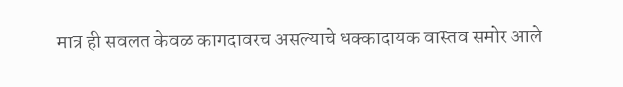मात्र ही सवलत केवळ कागदावरच असल्याचे धक्कादायक वास्तव समोर आले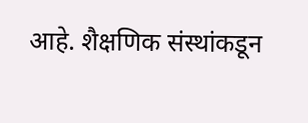आहे. शैक्षणिक संस्थांकडून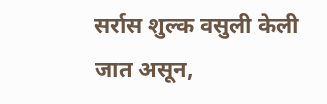सर्रास शुल्क वसुली केली जात असून,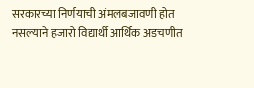सरकारच्या निर्णयाची अंमलबजावणी होत नसल्याने हजारो विद्यार्थी आर्थिक अडचणीत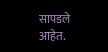सापडले आहेत.